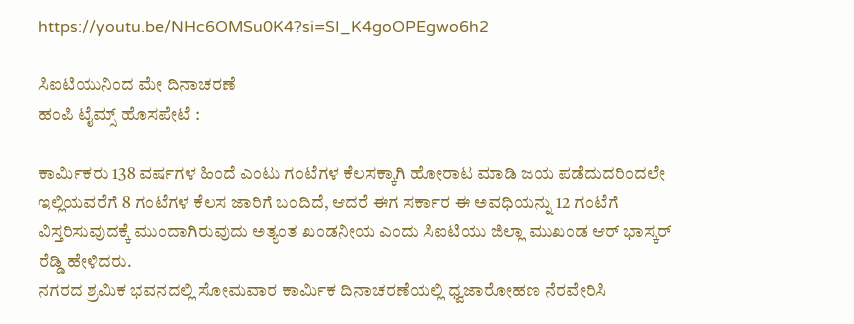https://youtu.be/NHc6OMSu0K4?si=SI_K4goOPEgwo6h2

ಸಿಐಟಿಯುನಿಂದ ಮೇ ದಿನಾಚರಣೆ
ಹಂಪಿ ಟೈಮ್ಸ್ ಹೊಸಪೇಟೆ :

ಕಾರ್ಮಿಕರು 138 ವರ್ಷಗಳ ಹಿಂದೆ ಎಂಟು ಗಂಟೆಗಳ ಕೆಲಸಕ್ಕಾಗಿ ಹೋರಾಟ ಮಾಡಿ ಜಯ ಪಡೆದುದರಿಂದಲೇ ಇಲ್ಲಿಯವರೆಗೆ 8 ಗಂಟೆಗಳ ಕೆಲಸ ಜಾರಿಗೆ ಬಂದಿದೆ, ಆದರೆ ಈಗ ಸರ್ಕಾರ ಈ ಅವಧಿಯನ್ನು 12 ಗಂಟೆಗೆ ವಿಸ್ತರಿಸುವುದಕ್ಕೆ ಮುಂದಾಗಿರುವುದು ಅತ್ಯಂತ ಖಂಡನೀಯ ಎಂದು ಸಿಐಟಿಯು ಜಿಲ್ಲಾ ಮುಖಂಡ ಆರ್ ಭಾಸ್ಕರ್ ರೆಡ್ಡಿ ಹೇಳಿದರು.
ನಗರದ ಶ್ರಮಿಕ ಭವನದಲ್ಲಿ ಸೋಮವಾರ ಕಾರ್ಮಿಕ ದಿನಾಚರಣೆಯಲ್ಲಿ ಧ್ವಜಾರೋಹಣ ನೆರವೇರಿಸಿ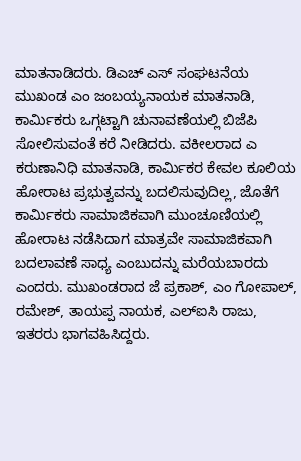ಮಾತನಾಡಿದರು. ಡಿಎಚ್ ಎಸ್ ಸಂಘಟನೆಯ ಮುಖಂಡ ಎಂ ಜಂಬಯ್ಯನಾಯಕ ಮಾತನಾಡಿ, ಕಾರ್ಮಿಕರು ಒಗ್ಗಟ್ಟಾಗಿ ಚುನಾವಣೆಯಲ್ಲಿ ಬಿಜೆಪಿ ಸೋಲಿಸುವಂತೆ ಕರೆ ನೀಡಿದರು. ವಕೀಲರಾದ ಎ ಕರುಣಾನಿಧಿ ಮಾತನಾಡಿ, ಕಾರ್ಮಿಕರ ಕೇವಲ ಕೂಲಿಯ ಹೋರಾಟ ಪ್ರಭುತ್ವವನ್ನು ಬದಲಿಸುವುದಿಲ್ಲ, ಜೊತೆಗೆ ಕಾರ್ಮಿಕರು ಸಾಮಾಜಿಕವಾಗಿ ಮುಂಚೂಣಿಯಲ್ಲಿ ಹೋರಾಟ ನಡೆಸಿದಾಗ ಮಾತ್ರವೇ ಸಾಮಾಜಿಕವಾಗಿ ಬದಲಾವಣೆ ಸಾಧ್ಯ ಎಂಬುದನ್ನು ಮರೆಯಬಾರದು ಎಂದರು. ಮುಖಂಡರಾದ ಜೆ ಪ್ರಕಾಶ್, ಎಂ ಗೋಪಾಲ್, ರಮೇಶ್, ತಾಯಪ್ಪ ನಾಯಕ, ಎಲ್ಐಸಿ ರಾಜು, ಇತರರು ಭಾಗವಹಿಸಿದ್ದರು.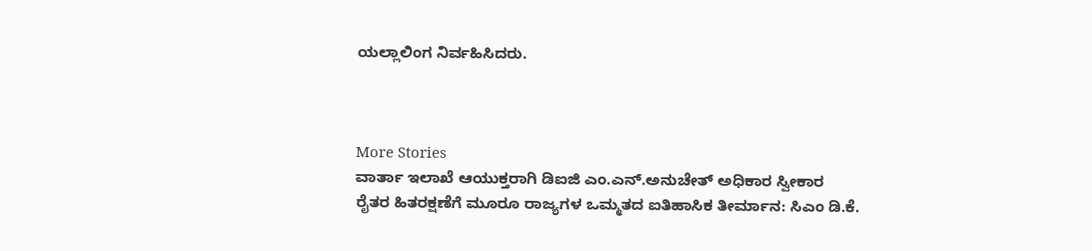ಯಲ್ಲಾಲಿಂಗ ನಿರ್ವಹಿಸಿದರು.



More Stories
ವಾರ್ತಾ ಇಲಾಖೆ ಆಯುಕ್ತರಾಗಿ ಡಿಐಜಿ ಎಂ.ಎನ್.ಅನುಚೇತ್ ಅಧಿಕಾರ ಸ್ವೀಕಾರ
ರೈತರ ಹಿತರಕ್ಷಣೆಗೆ ಮೂರೂ ರಾಜ್ಯಗಳ ಒಮ್ಮತದ ಐತಿಹಾಸಿಕ ತೀರ್ಮಾನ: ಸಿಎಂ ಡಿ.ಕೆ.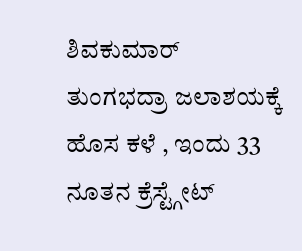ಶಿವಕುಮಾರ್
ತುಂಗಭದ್ರಾ ಜಲಾಶಯಕ್ಕೆ ಹೊಸ ಕಳೆ , ಇಂದು 33 ನೂತನ ಕ್ರೆಸ್ಟ್ಗೇಟ್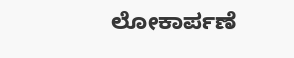ಲೋಕಾರ್ಪಣೆ